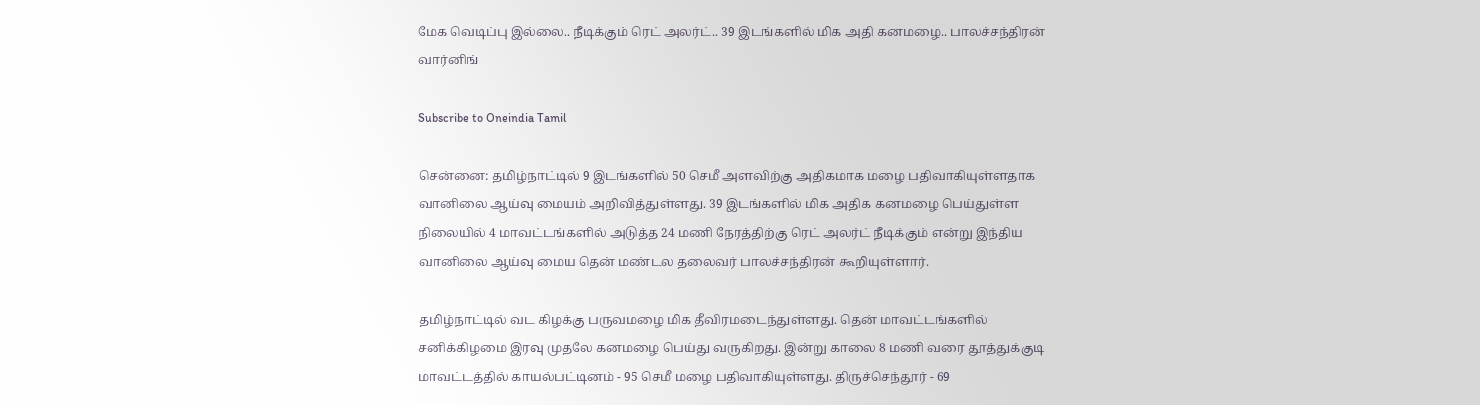மேக வெடிப்பு இல்லை.. நீடிக்கும் ரெட் அலர்ட்.. 39 இடங்களில் மிக அதி கனமழை.. பாலச்சந்திரன் வார்னிங்

Subscribe to Oneindia Tamil

சென்னை: தமிழ்நாட்டில் 9 இடங்களில் 50 செமீ அளவிற்கு அதிகமாக மழை பதிவாகியுள்ளதாக வானிலை ஆய்வு மையம் அறிவித்துள்ளது. 39 இடங்களில் மிக அதிக கனமழை பெய்துள்ள நிலையில் 4 மாவட்டங்களில் அடுத்த 24 மணி நேரத்திற்கு ரெட் அலர்ட் நீடிக்கும் என்று இந்திய வானிலை ஆய்வு மைய தென் மண்டல தலைவர் பாலச்சந்திரன் கூறியுள்ளார்.

தமிழ்நாட்டில் வட கிழக்கு பருவமழை மிக தீவிரமடைந்துள்ளது. தென் மாவட்டங்களில் சனிக்கிழமை இரவு முதலே கனமழை பெய்து வருகிறது. இன்று காலை 8 மணி வரை தூத்துக்குடி மாவட்டத்தில் காயல்பட்டினம் - 95 செமீ மழை பதிவாகியுள்ளது. திருச்செந்தூர் - 69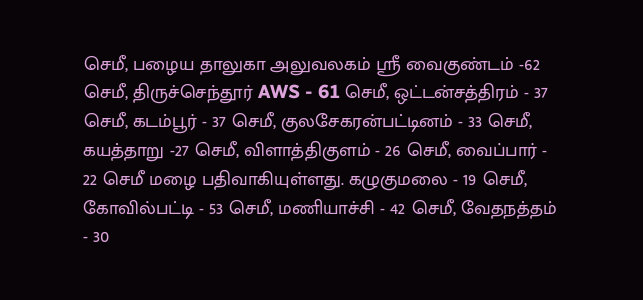செமீ, பழைய தாலுகா அலுவலகம் ஸ்ரீ வைகுண்டம் -62 செமீ, திருச்செந்தூர் AWS - 61 செமீ, ஒட்டன்சத்திரம் - 37 செமீ, கடம்பூர் - 37 செமீ, குலசேகரன்பட்டினம் - 33 செமீ, கயத்தாறு -27 செமீ, விளாத்திகுளம் - 26 செமீ, வைப்பார் - 22 செமீ மழை பதிவாகியுள்ளது. கழுகுமலை - 19 செமீ, கோவில்பட்டி - 53 செமீ, மணியாச்சி - 42 செமீ, வேதநத்தம் - 30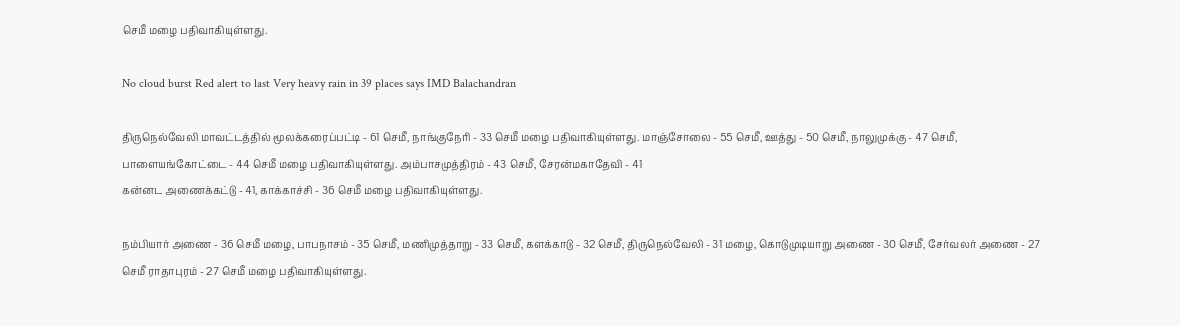செமீ மழை பதிவாகியுள்ளது.

No cloud burst Red alert to last Very heavy rain in 39 places says IMD Balachandran

திருநெல்வேலி மாவட்டத்தில் மூலக்கரைப்பட்டி - 61 செமீ, நாங்குநேரி - 33 செமீ மழை பதிவாகியுள்ளது. மாஞ்சோலை - 55 செமீ, ஊத்து - 50 செமீ, நாலுமுக்கு - 47 செமீ, பாளையங்கோட்டை - 44 செமீ மழை பதிவாகியுள்ளது. அம்பாசமுத்திரம் - 43 செமீ, சேரன்மகாதேவி - 41
கன்னட அணைக்கட்டு - 41, காக்காச்சி - 36 செமீ மழை பதிவாகியுள்ளது.

நம்பியார் அணை - 36 செமீ மழை, பாபநாசம் - 35 செமீ, மணிமுத்தாறு - 33 செமீ, களக்காடு - 32 செமீ, திருநெல்வேலி - 31 மழை, கொடுமுடியாறு அணை - 30 செமீ, சேர்வலர் அணை - 27 செமீ ராதாபுரம் - 27 செமீ மழை பதிவாகியுள்ளது.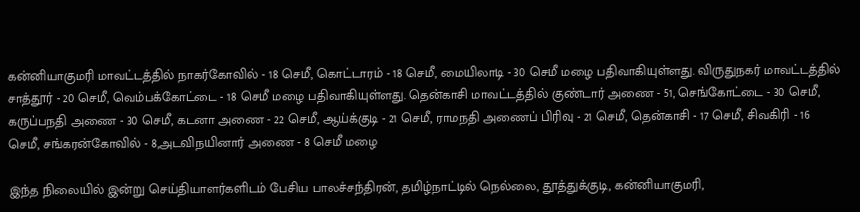கன்னியாகுமரி மாவட்டத்தில் நாகர்கோவில் - 18 செமீ, கொட்டாரம் - 18 செமீ, மையிலாடி - 30 செமீ மழை பதிவாகியுள்ளது. விருதுநகர் மாவட்டத்தில் சாத்தூர் - 20 செமீ, வெம்பக்கோட்டை - 18 செமீ மழை பதிவாகியுள்ளது. தென்காசி மாவட்டத்தில் குண்டார் அணை - 51, செங்கோட்டை - 30 செமீ, கருப்பநதி அணை - 30 செமீ, கடனா அணை - 22 செமீ, ஆய்க்குடி - 21 செமீ, ராமநதி அணைப் பிரிவு - 21 செமீ, தென்காசி - 17 செமீ, சிவகிரி - 16 செமீ, சங்கரன்கோவில் - 8,அடவிநயினார் அணை - 8 செமீ மழை

இந்த நிலையில் இன்று செய்தியாளர்களிடம் பேசிய பாலச்சந்திரன், தமிழ்நாட்டில் நெல்லை, தூத்துக்குடி, கன்னியாகுமரி,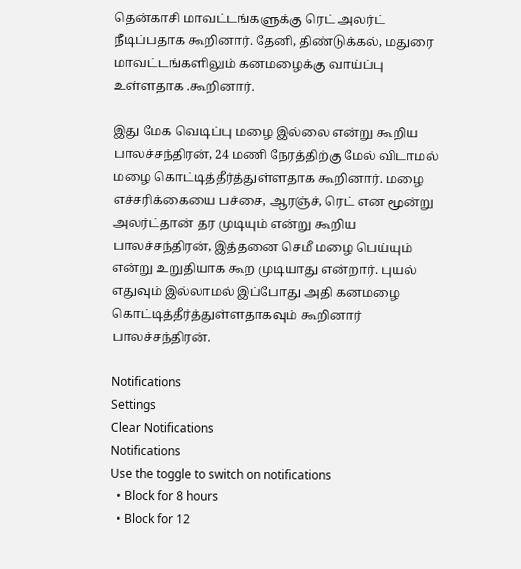தென்காசி மாவட்டங்களுக்கு ரெட் அலர்ட் நீடிப்பதாக கூறினார். தேனி, திண்டுக்கல், மதுரை மாவட்டங்களிலும் கனமழைக்கு வாய்ப்பு உள்ளதாக .கூறினார்.

இது மேக வெடிப்பு மழை இல்லை என்று கூறிய பாலச்சந்திரன், 24 மணி நேரத்திற்கு மேல் விடாமல் மழை கொட்டித்தீர்த்துள்ளதாக கூறினார். மழை எச்சரிக்கையை பச்சை, ஆரஞ்ச், ரெட் என மூன்று அலர்ட்தான் தர முடியும் என்று கூறிய பாலச்சந்திரன், இத்தனை செமீ மழை பெய்யும் என்று உறுதியாக கூற முடியாது என்றார். புயல் எதுவும் இல்லாமல் இப்போது அதி கனமழை கொட்டித்தீர்த்துள்ளதாகவும் கூறினார் பாலச்சந்திரன்.

Notifications
Settings
Clear Notifications
Notifications
Use the toggle to switch on notifications
  • Block for 8 hours
  • Block for 12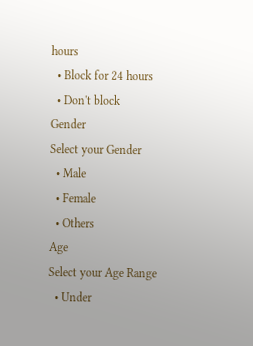hours
  • Block for 24 hours
  • Don't block
Gender
Select your Gender
  • Male
  • Female
  • Others
Age
Select your Age Range
  • Under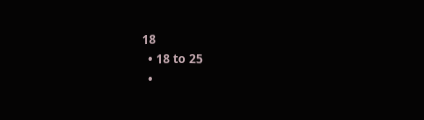18
  • 18 to 25
  •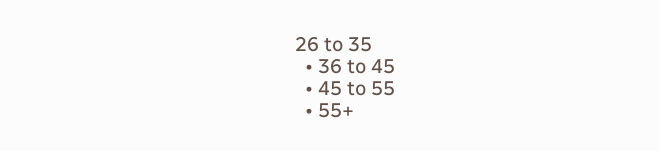26 to 35
  • 36 to 45
  • 45 to 55
  • 55+